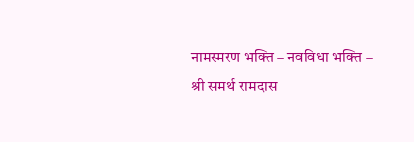नामस्मरण भक्ति – नवविधा भक्ति – श्री समर्थ रामदास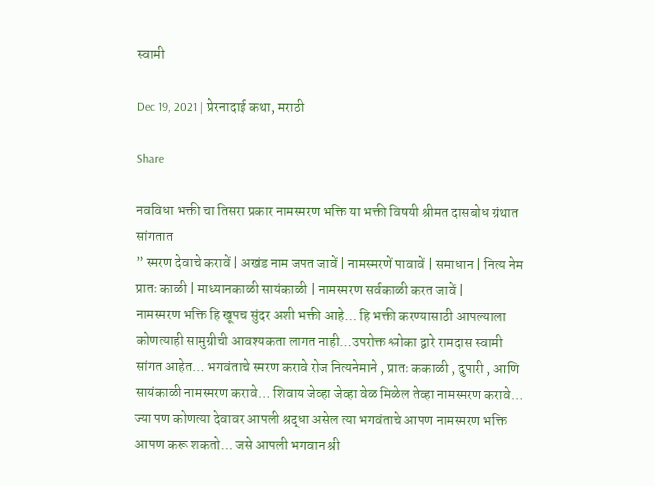स्वामी

Dec 19, 2021 | प्रेरनादाई कथा, मराठी

Share

नवविधा भक्ती चा तिसरा प्रकार नामस्मरण भक्ति या भक्ती विषयी श्रीमत दासबोध ग्रंथात सांगतात
” स्मरण देवाचे करावें | अखंड नाम जपत जावें | नामस्मरणें पावावें | समाधान | नित्य नेम प्रातः काळी | माध्यानकाळी सायंकाळी | नामस्मरण सर्वकाळी करत जावें |
नामस्मरण भक्ति हि खूपच सुंदर अशी भक्ती आहे… हि भक्ती करण्यासाठी आपल्याला कोणत्याही सामुग्रीची आवश्यकता लागत नाही…उपरोक्त श्लोका द्वारे रामदास स्वामी सांगत आहेत… भगवंताचे स्मरण करावे रोज नित्यनेमाने , प्रातः ककाळी , दुपारी , आणि सायंकाळी नामस्मरण करावे… शिवाय जेव्हा जेव्हा वेळ मिळेल तेव्हा नामस्मरण करावे… ज्या पण कोणत्या देवावर आपली श्रद्धा असेल त्या भगवंताचे आपण नामस्मरण भक्ति आपण करू शकतो… जसे आपली भगवान श्री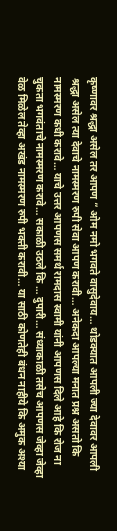कृष्णावर श्रद्धा असेल तर आपण ” ओम नमो भगवते वासुदेवाय… थोडक्यात आपली ज्या देवावर आपली श्रद्धा असेल त्या देवाचे नामस्मरण रुपी सेवा आपण करावी… अनेकदा आपल्या मनात प्रश्न असतो कि नामस्मरण कधी करावे… याचे उत्तर आपणस समर्थ रामदास स्वामी यांनी आपणस दिले आहे कि रोज ना चुकता भगवंताचे नामस्मरण करावे… सकाळी उठले कि … दुपारी… संध्याकाळी तसेच आपणस जेव्हा जेव्हा वेळ मिळेल तेव्हा अखंड नामस्मरण रुपी भक्ती करावी… या साठी कोणतेही बंधन नाहीये कि अमुक अश्या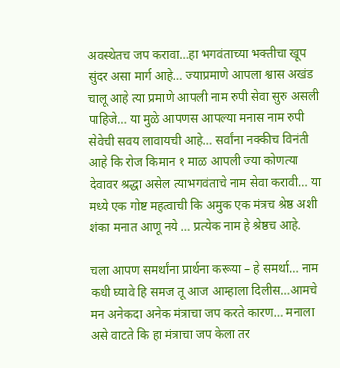अवस्थेतच जप करावा…हा भगवंताच्या भक्तीचा खूप सुंदर असा मार्ग आहे… ज्याप्रमाणे आपला श्वास अखंड चालू आहे त्या प्रमाणे आपली नाम रुपी सेवा सुरु असली पाहिजे… या मुळे आपणस आपल्या मनास नाम रुपी सेवेची सवय लावायची आहे… सर्वांना नक्कीच विनंती आहे कि रोज किमान १ माळ आपली ज्या कोणत्या देवावर श्रद्धा असेल त्याभगवंताचे नाम सेवा करावी… या मध्ये एक गोष्ट महत्वाची कि अमुक एक मंत्रच श्रेष्ठ अशी शंका मनात आणू नये … प्रत्येक नाम हे श्रेष्ठच आहे.

चला आपण समर्थांना प्रार्थना करूया – हे समर्था… नाम कधी घ्यावे हि समज तू आज आम्हाला दिलीस…आमचे मन अनेकदा अनेक मंत्राचा जप करते कारण… मनाला असे वाटते कि हा मंत्राचा जप केला तर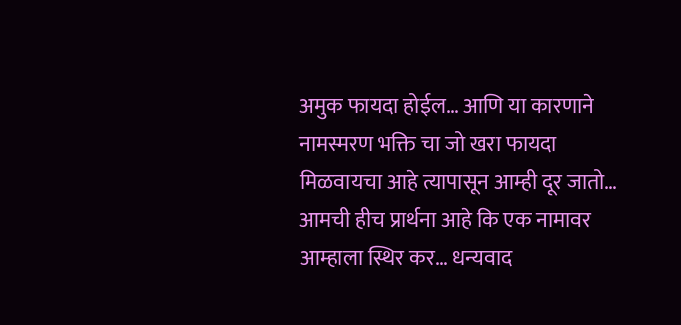अमुक फायदा होईल… आणि या कारणाने नामस्मरण भक्ति चा जो खरा फायदा मिळवायचा आहे त्यापासून आम्ही दूर जातो… आमची हीच प्रार्थना आहे कि एक नामावर आम्हाला स्थिर कर… धन्यवाद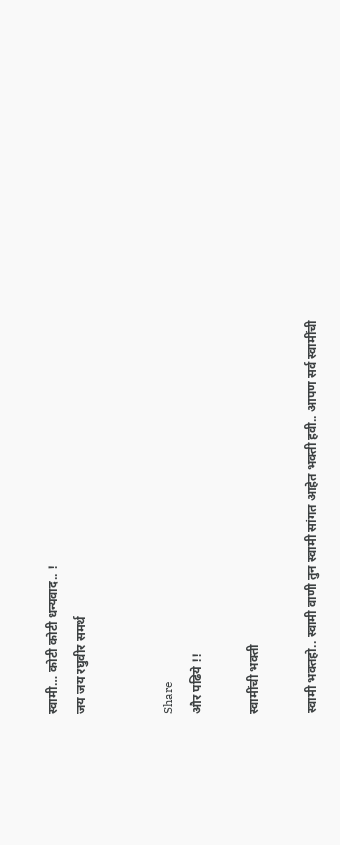स्वामी… कोटी कोटी धन्यवाद.. !
जय जय रघुवीर समर्थ


Share
और पढिये !!

स्वामींची भक्ती

स्वामी भक्तहो.. स्वामी वाणी तुन स्वामी सांगत आहेत भक्ती हवी.. आपण सर्व स्वामींची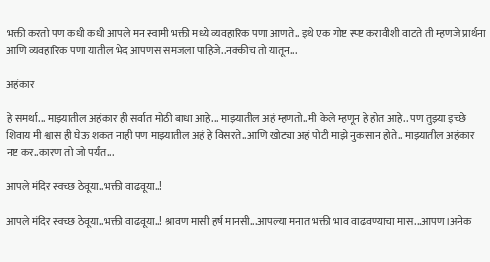भक्ती करतो पण कधी कधी आपले मन स्वामी भक्ती मध्ये व्यवहारिक पणा आणते.. इथे एक गोष्ट स्प्ष्ट करावीशी वाटते ती म्हणजे प्रार्थना आणि व्यवहारिक पणा यातील भेद आपणस समजला पाहिजे..नक्कीच तो यातून...

अहंकार

हे समर्था... माझ्यातील अहंकार ही सर्वात मोठी बाधा आहे... माझ्यातील अहं म्हणतो..मी केले म्हणून हे होत आहे.. पण तुझ्या इच्छे शिवाय मी श्वास ही घेऊ शकत नाही पण माझ्यातील अहं हे विसरते..आणि खोट्या अहं पोटी माझे नुकसान होते.. माझ्यातील अहंकार नष्ट कर..कारण तो जो पर्यंत...

आपले मंदिर स्वच्छ ठेवूया..भक्ती वाढवूया..!

आपले मंदिर स्वच्छ ठेवूया..भक्ती वाढवूया..! श्रावण मासी हर्ष मानसी...आपल्या मनात भक्ती भाव वाढवण्याचा मास...आपण।अनेक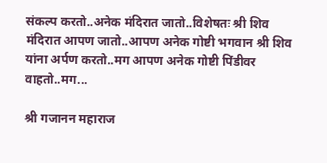संकल्प करतो..अनेक मंदिरात जातो..विशेषतः श्री शिव मंदिरात आपण जातो..आपण अनेक गोष्टी भगवान श्री शिव यांना अर्पण करतो..मग आपण अनेक गोष्टी पिंडीवर वाहतो..मग...

श्री गजानन महाराज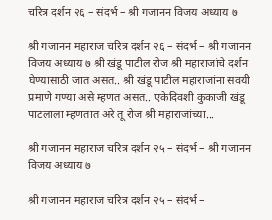चरित्र दर्शन २६ – संदर्भ – श्री गजानन विजय अध्याय ७

श्री गजानन महाराज चरित्र दर्शन २६ – संदर्भ – श्री गजानन विजय अध्याय ७ श्री खंडू पाटील रोज श्री महाराजांचे दर्शन घेण्यासाठी जात असत.. श्री खंडू पाटील महाराजांना सवयी प्रमाणे गण्या असे म्हणत असत.. एकेदिवशी कुकाजी खंडू पाटलाला म्हणतात अरे तू रोज श्री महाराजांच्या...

श्री गजानन महाराज चरित्र दर्शन २५ – संदर्भ – श्री गजानन विजय अध्याय ७

श्री गजानन महाराज चरित्र दर्शन २५ – संदर्भ –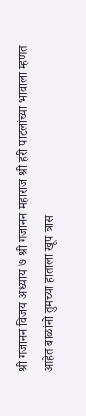श्री गजानन विजय अध्याय ७ श्री गजानन महाराज श्री हरी पाटलांच्या भावाला म्हणत आहेत बाळांनो तुमच्या हाताला खूप त्रास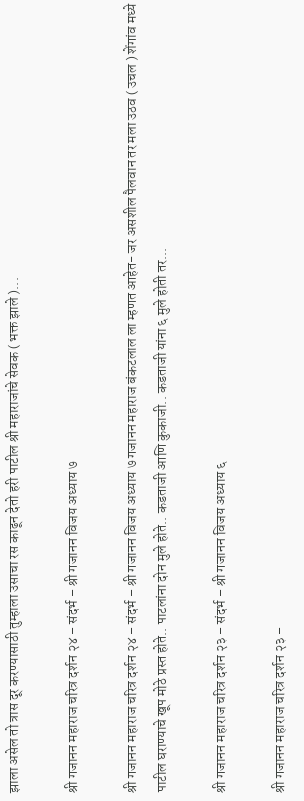झाला असेल तो त्रास दूर करण्यासाठी तुम्हाला उसाचा रस काढून देतो हरी पाटील श्री महाराजांचे सेवक ( भक्त झाले )...

श्री गजानन महाराज चरित्र दर्शन २४ – संदर्भ – श्री गजानन विजय अध्याय ७

श्री गजानन महाराज चरित्र दर्शन २४ – संदर्भ – श्री गजानन विजय अध्याय ७ गजानन महाराज बंकटलाल ला म्हणत आहेत- जर असशील पैलवान तर मला उठव ( उचल ) शेंगांव मध्ये पाटील घराण्याचे खूप मोठे प्रस्त होते.. पाटलांना दोन मुले होते.. कडताजी आणि कुकाजी.. कडताजी यांना ६ मुले होती तर...

श्री गजानन महाराज चरित्र दर्शन २३ – संदर्भ – श्री गजानन विजय अध्याय ६

श्री गजानन महाराज चरित्र दर्शन २३ –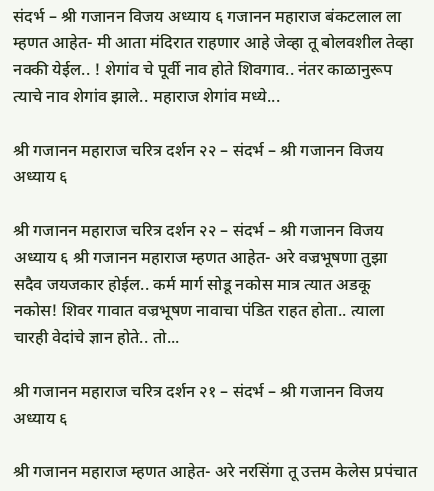संदर्भ – श्री गजानन विजय अध्याय ६ गजानन महाराज बंकटलाल ला म्हणत आहेत- मी आता मंदिरात राहणार आहे जेव्हा तू बोलवशील तेव्हा नक्की येईल.. ! शेगांव चे पूर्वी नाव होते शिवगाव.. नंतर काळानुरूप त्याचे नाव शेगांव झाले.. महाराज शेगांव मध्ये...

श्री गजानन महाराज चरित्र दर्शन २२ – संदर्भ – श्री गजानन विजय अध्याय ६

श्री गजानन महाराज चरित्र दर्शन २२ – संदर्भ – श्री गजानन विजय अध्याय ६ श्री गजानन महाराज म्हणत आहेत- अरे वज्रभूषणा तुझा सदैव जयजकार होईल.. कर्म मार्ग सोडू नकोस मात्र त्यात अडकू नकोस! शिवर गावात वज्रभूषण नावाचा पंडित राहत होता.. त्याला चारही वेदांचे ज्ञान होते.. तो...

श्री गजानन महाराज चरित्र दर्शन २१ – संदर्भ – श्री गजानन विजय अध्याय ६

श्री गजानन महाराज म्हणत आहेत- अरे नरसिंगा तू उत्तम केलेस प्रपंचात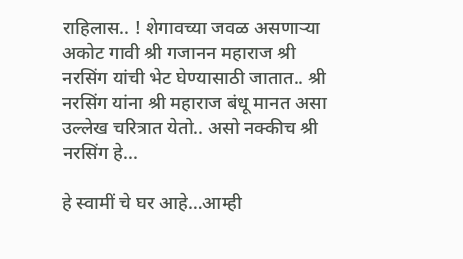राहिलास.. ! शेगावच्या जवळ असणाऱ्या अकोट गावी श्री गजानन महाराज श्री नरसिंग यांची भेट घेण्यासाठी जातात.. श्री नरसिंग यांना श्री महाराज बंधू मानत असा उल्लेख चरित्रात येतो.. असो नक्कीच श्री नरसिंग हे...

हे स्वामीं चे घर आहे…आम्ही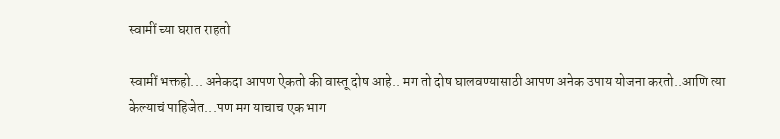स्वामीं च्या घरात राहतो

स्वामीं भक्तहो... अनेकदा आपण ऐकतो की वास्तू दोष आहे.. मग तो दोष घालवण्यासाठी आपण अनेक उपाय योजना करतो..आणि त्या केल्याचं पाहिजेत...पण मग याचाच एक भाग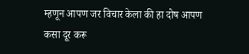म्हणून आपण जर विचार केला की हा दोष आपण कसा दूर करू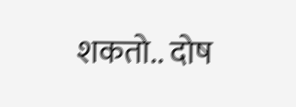शकतो.. दोष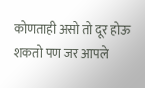कोणताही असो तो दूर होऊ शकतो पण जर आपले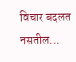विचार बदलत नसतील...